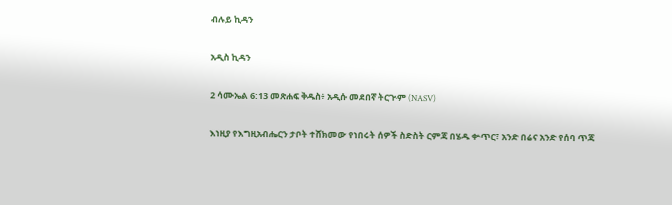ብሉይ ኪዳን

አዲስ ኪዳን

2 ሳሙኤል 6:13 መጽሐፍ ቅዱስ፥ አዲሱ መደበኛ ትርጒም (NASV)

እነዚያ የእግዚአብሔርን ታቦት ተሸክመው የነበሩት ሰዎች ስድስት ርምጃ በሄዱ ቍጥር፣ አንድ በሬና አንድ የሰባ ጥጃ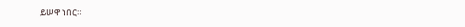ይሠዋ ነበር።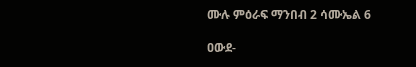ሙሉ ምዕራፍ ማንበብ 2 ሳሙኤል 6

ዐውደ-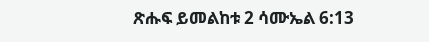ጽሑፍ ይመልከቱ 2 ሳሙኤል 6:13